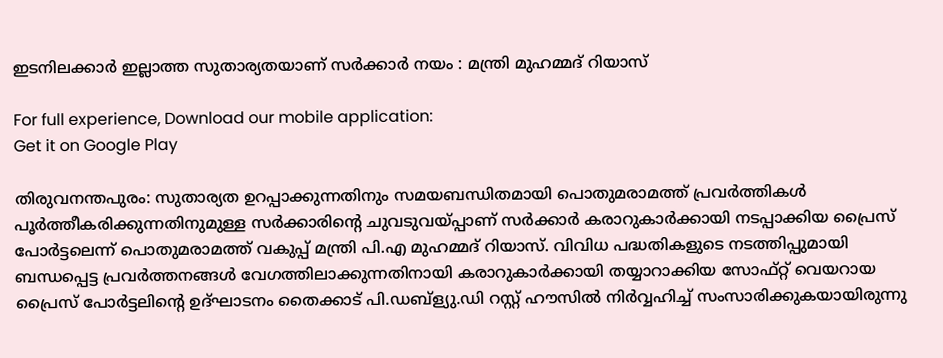ഇടനിലക്കാർ ഇല്ലാത്ത സുതാര്യതയാണ് സർക്കാർ നയം : മന്ത്രി മുഹമ്മദ് റിയാസ്

For full experience, Download our mobile application:
Get it on Google Play

തിരുവനന്തപുരം: സുതാര്യത ഉറപ്പാക്കുന്നതിനും സമയബന്ധിതമായി പൊതുമരാമത്ത് പ്രവർത്തികൾ പൂർത്തീകരിക്കുന്നതിനുമുള്ള സർക്കാരിന്റെ ചുവടുവയ്പ്പാണ് സർക്കാർ കരാറുകാർക്കായി നടപ്പാക്കിയ പ്രൈസ് പോർട്ടലെന്ന് പൊതുമരാമത്ത് വകുപ്പ് മന്ത്രി പി.എ മുഹമ്മദ് റിയാസ്. വിവിധ പദ്ധതികളുടെ നടത്തിപ്പുമായി ബന്ധപ്പെട്ട പ്രവർത്തനങ്ങൾ വേഗത്തിലാക്കുന്നതിനായി കരാറുകാർക്കായി തയ്യാറാക്കിയ സോഫ്റ്റ് വെയറായ പ്രൈസ് പോർട്ടലിന്റെ ഉദ്ഘാടനം തൈക്കാട് പി.ഡബ്ള്യു.ഡി റസ്റ്റ് ഹൗസിൽ നിർവ്വഹിച്ച് സംസാരിക്കുകയായിരുന്നു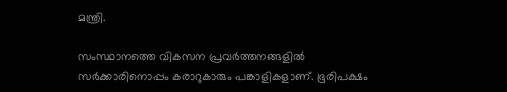മന്ത്രി.

സംസ്ഥാനത്തെ വികസന പ്രവർത്തനങ്ങളിൽ സർക്കാരിനൊപ്പം കരാറുകാരും പങ്കാളികളാണ്. ഭൂരിപക്ഷം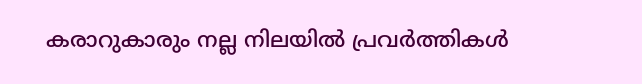കരാറുകാരും നല്ല നിലയിൽ പ്രവർത്തികൾ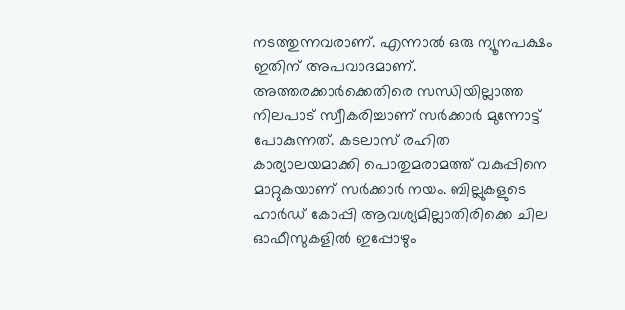നടത്തുന്നവരാണ്. എന്നാൽ ഒരു ന്യൂനപക്ഷം ഇതിന് അപവാദമാണ്. അത്തരക്കാർക്കെതിരെ സന്ധിയില്ലാത്ത നിലപാട് സ്വീകരിച്ചാണ് സർക്കാർ മുന്നോട്ട് പോകുന്നത്. കടലാസ് രഹിത കാര്യാലയമാക്കി പൊതുമരാമത്ത് വകുപ്പിനെ മാറ്റുകയാണ് സർക്കാർ നയം. ബില്ലുകളുടെ ഹാർഡ് കോപ്പി ആവശ്യമില്ലാതിരിക്കെ ചില ഓഫീസുകളിൽ ഇപ്പോഴും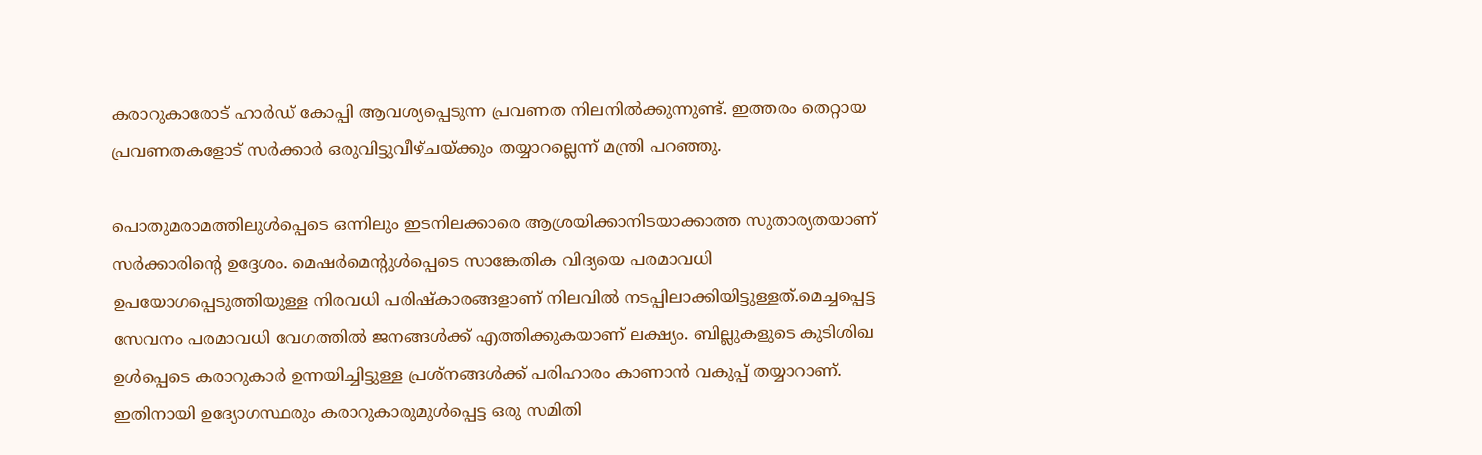കരാറുകാരോട് ഹാർഡ് കോപ്പി ആവശ്യപ്പെടുന്ന പ്രവണത നിലനിൽക്കുന്നുണ്ട്. ഇത്തരം തെറ്റായ പ്രവണതകളോട് സർക്കാർ ഒരുവിട്ടുവീഴ്ചയ്ക്കും തയ്യാറല്ലെന്ന് മന്ത്രി പറഞ്ഞു.

പൊതുമരാമത്തിലുൾപ്പെടെ ഒന്നിലും ഇടനിലക്കാരെ ആശ്രയിക്കാനിടയാക്കാത്ത സുതാര്യതയാണ് സർക്കാരിന്റെ ഉദ്ദേശം. മെഷർമെന്റുൾപ്പെടെ സാങ്കേതിക വിദ്യയെ പരമാവധി ഉപയോഗപ്പെടുത്തിയുള്ള നിരവധി പരിഷ്കാരങ്ങളാണ് നിലവിൽ നടപ്പിലാക്കിയിട്ടുള്ളത്.മെച്ചപ്പെട്ട സേവനം പരമാവധി വേഗത്തിൽ ജനങ്ങൾക്ക് എത്തിക്കുകയാണ് ലക്ഷ്യം. ബില്ലുകളുടെ കുടിശിഖ ഉൾപ്പെടെ കരാറുകാർ ഉന്നയിച്ചിട്ടുള്ള പ്രശ്നങ്ങൾക്ക് പരിഹാരം കാണാൻ വകുപ്പ് തയ്യാറാണ്. ഇതിനായി ഉദ്യോഗസ്ഥരും കരാറുകാരുമുൾപ്പെട്ട ഒരു സമിതി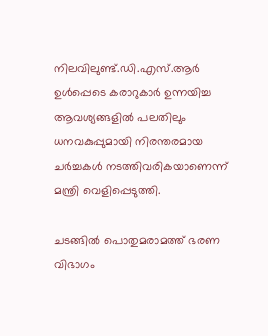നിലവിലുണ്ട്.ഡി.എസ്.ആർ ഉൾപ്പെടെ കരാറുകാർ ഉന്നയിച്ച ആവശ്യങ്ങളിൽ പലതിലും ധനവകുപ്പുമായി നിരന്തരമായ ചർച്ചകൾ നടത്തിവരികയാണെന്ന് മന്ത്രി വെളിപ്പെടുത്തി.

ചടങ്ങിൽ പൊതുമരാമത്ത് ഭരണ വിഭാഗം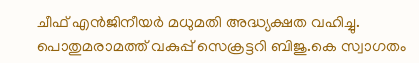ചീഫ് എൻജിനീയർ മധുമതി അദ്ധ്യക്ഷത വഹിച്ചു. പൊതുമരാമത്ത് വകുപ്പ് സെക്രട്ടറി ബിജു.കെ സ്വാഗതം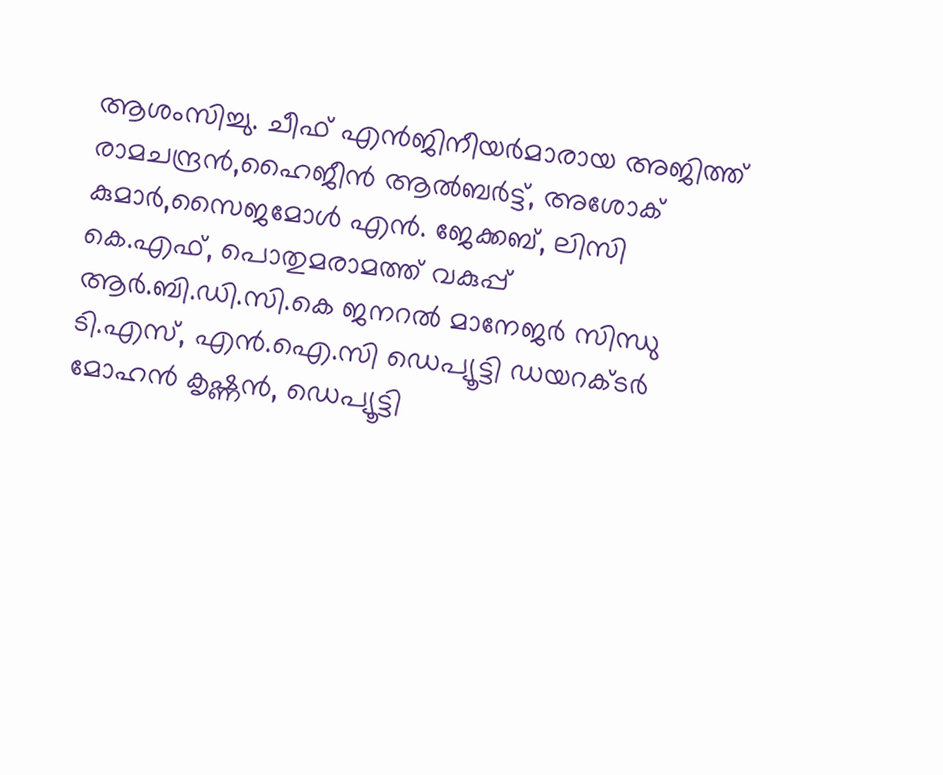ആശംസിച്ചു. ചീഫ് എൻജിനീയർമാരായ അജിത്ത് രാമചന്ദ്രൻ,ഹൈജീൻ ആൽബർട്ട്, അശോക് കുമാർ,സൈജമോൾ എൻ. ജേക്കബ്, ലിസി കെ.എഫ്, പൊതുമരാമത്ത് വകുപ്പ് ആർ.ബി.ഡി.സി.കെ ജനറൽ മാനേജർ സിന്ധു ടി.എസ്, എൻ.ഐ.സി ഡെപ്യൂട്ടി ഡയറക്ടർ മോഹൻ കൃഷ്ണൻ, ഡെപ്യൂട്ടി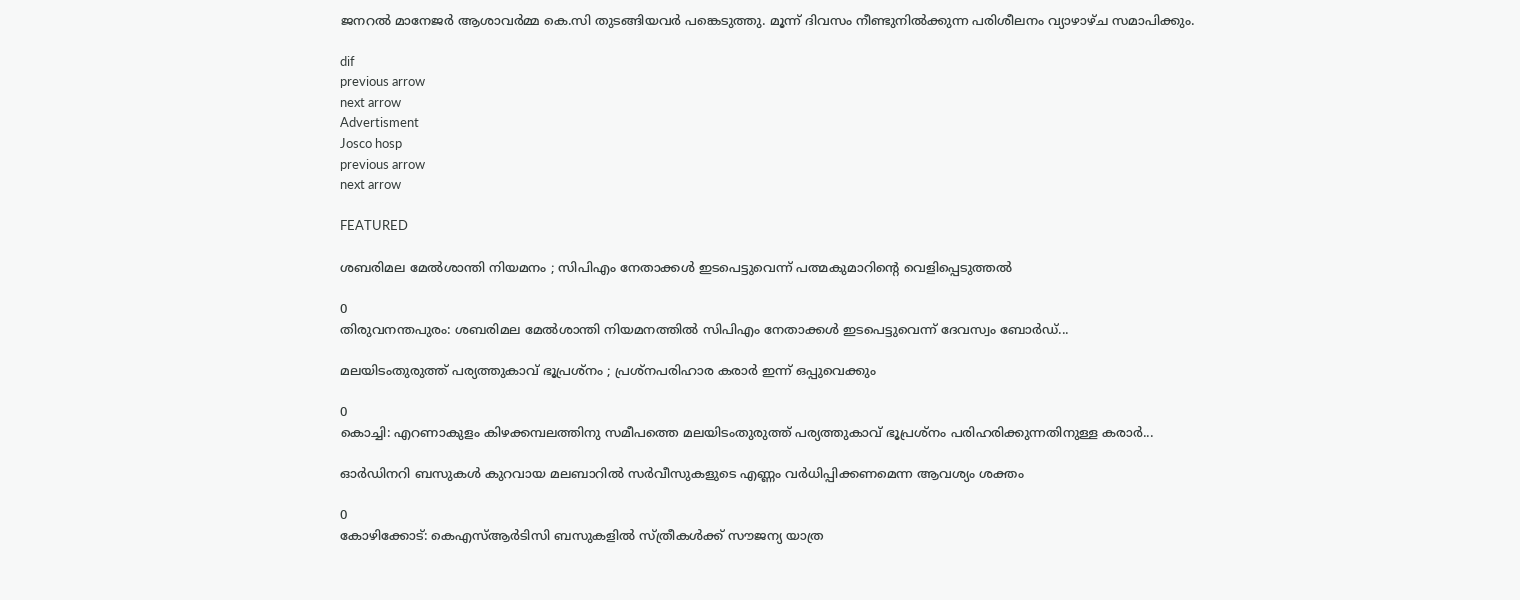ജനറൽ മാനേജർ ആശാവർമ്മ കെ.സി തുടങ്ങിയവർ പങ്കെടുത്തു. മൂന്ന് ദിവസം നീണ്ടുനിൽക്കുന്ന പരിശീലനം വ്യാഴാഴ്ച സമാപിക്കും.

dif
previous arrow
next arrow
Advertisment
Josco hosp
previous arrow
next arrow

FEATURED

ശബരിമല മേൽശാന്തി നിയമനം ; സിപിഎം നേതാക്കൾ ഇടപെട്ടുവെന്ന് പത്മകുമാറിന്‍റെ വെളിപ്പെടുത്തൽ

0
തിരുവനന്തപുരം: ശബരിമല മേൽശാന്തി നിയമനത്തിൽ സിപിഎം നേതാക്കൾ ഇടപെട്ടുവെന്ന് ദേവസ്വം ബോർഡ്...

മലയിടംതുരുത്ത് പര്യത്തുകാവ് ഭൂപ്രശ്നം ; പ്രശ്നപരിഹാര കരാര്‍ ഇന്ന് ഒപ്പുവെക്കും

0
കൊച്ചി: എറണാകുളം കിഴക്കമ്പലത്തിനു സമീപത്തെ മലയിടംതുരുത്ത് പര്യത്തുകാവ് ഭൂപ്രശ്നം പരിഹരിക്കുന്നതിനുള്ള കരാർ...

ഓർഡിനറി ബസുകൾ കുറവായ മലബാറിൽ സർവീസുകളുടെ എണ്ണം വർധിപ്പിക്കണമെന്ന ആവശ്യം ശക്തം

0
കോഴിക്കോട്: കെഎസ്ആർടിസി ബസുകളിൽ സ്ത്രീകൾക്ക് സൗജന്യ യാത്ര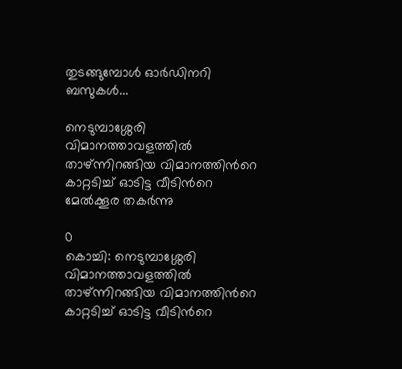തുടങ്ങുമ്പോൾ ഓർഡിനറി ബസുകൾ...

നെടുമ്പാശ്ശേരി വിമാനത്താവളത്തിൽ താഴ്ന്നിറങ്ങിയ വിമാനത്തിന്‍റെ കാറ്റടിച്ച് ഓടിട്ട വീടിന്‍റെ മേൽക്കൂര തകർന്നു

0
കൊച്ചി: നെടുമ്പാശ്ശേരി വിമാനത്താവളത്തിൽ താഴ്ന്നിറങ്ങിയ വിമാനത്തിന്‍റെ കാറ്റടിച്ച് ഓടിട്ട വീടിന്‍റെ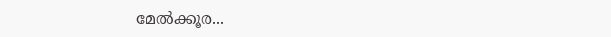മേൽക്കൂര...